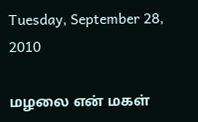Tuesday, September 28, 2010

மழலை என் மகள்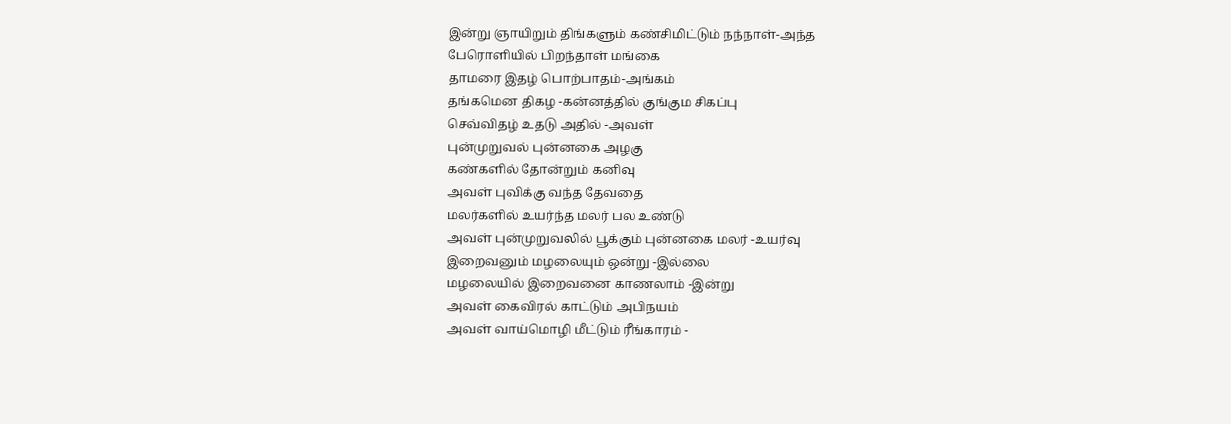இன்று ஞாயிறும் திங்களும் கண்சிமிட்டும் நந்நாள்-அந்த
பேரொளியில் பிறந்தாள் மங்கை
தாமரை இதழ் பொற்பாதம்-அங்கம்
தங்கமென திகழ -கன்னத்தில் குங்கும சிகப்பு
செவ்விதழ் உதடு அதில் -அவள்
புன்முறுவல் புன்னகை அழகு
கண்களில் தோன்றும் கனிவு
அவள் புவிக்கு வந்த தேவதை
மலர்களில் உயர்ந்த மலர் பல உண்டு
அவள் புன்முறுவலில் பூக்கும் புன்னகை மலர் -உயர்வு
இறைவனும் மழலையும் ஒன்று -இல்லை
மழலையில் இறைவனை காணலாம் -இன்று
அவள் கைவிரல் காட்டும் அபிநயம்
அவள் வாய்மொழி மீட்டும் ரீங்காரம் -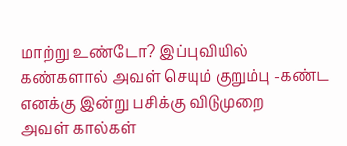மாற்று உண்டோ? இப்புவியில்
கண்களால் அவள் செயும் குறும்பு -கண்ட
எனக்கு இன்று பசிக்கு விடுமுறை
அவள் கால்கள்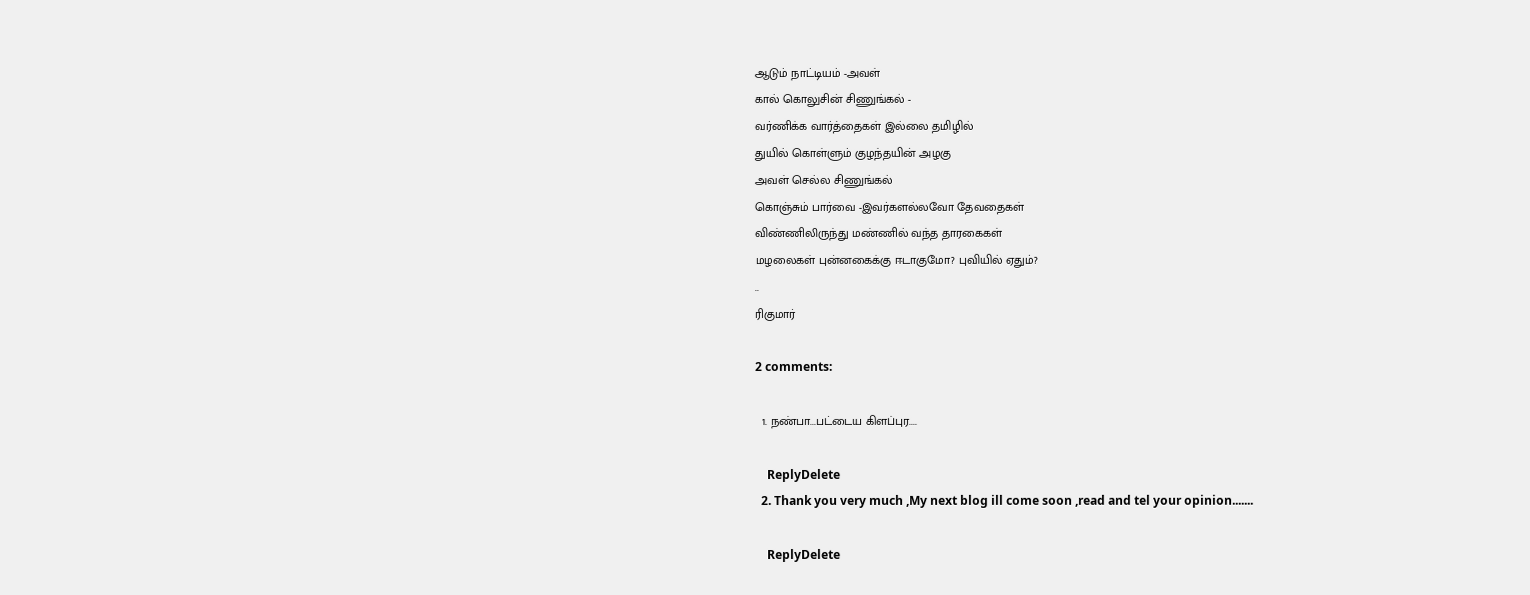ஆடும் நாட்டியம் -அவள்
கால் கொலுசின் சிணுங்கல் -
வர்ணிக்க வார்த்தைகள் இல்லை தமிழில்
துயில் கொள்ளும் குழந்தயின் அழகு
அவள் செல்ல சிணுங்கல்
கொஞ்சும் பார்வை -இவர்களல்லவோ தேவதைகள்
விண்ணிலிருந்து மண்ணில் வந்த தாரகைகள்
மழலைகள் புன்னகைக்கு ஈடாகுமோ? புவியில் ஏதும்?
..
ரிகுமார்

2 comments:

  1. நண்பா...பட்டைய கிளப்புர....

    ReplyDelete
  2. Thank you very much ,My next blog ill come soon ,read and tel your opinion.......

    ReplyDelete